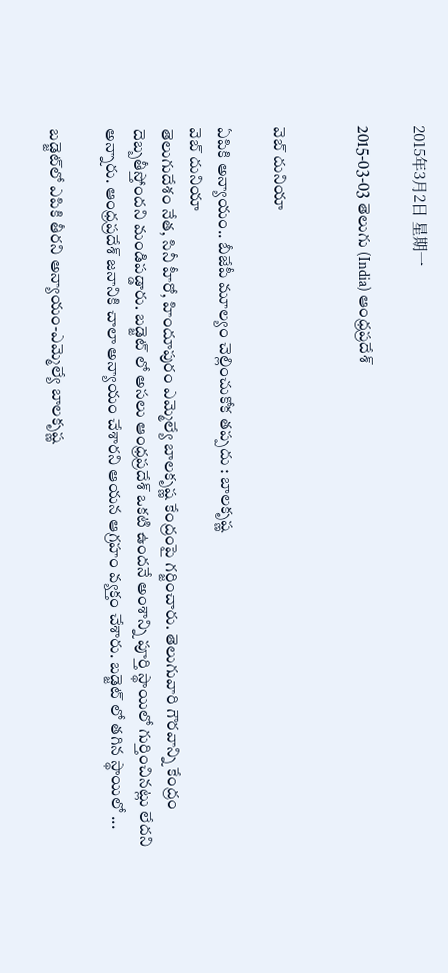2015年3月2日 星期一

2015-03-03 తెలుగు (India) ఆంధ్రప్రదేశ్


వెబ్ దునియా

ఏపికి అన్యాయం.. బీజేపీ మూల్యం చెల్లించుకోక తప్పదు : బాలకృష్ణ
వెబ్ దునియా
తెలుగుదేశం నేత, సినీ హీరో, హిందూపురం ఎమ్మెల్యే బాలకృష్ణ కేంద్రంపై గర్జించారు. తెలుగువారి గౌరవాన్ని కేంద్రం దెబ్బతీస్తోందని మండిపడ్డారు. బడ్జెట్ లో అసలు ఆంధ్రప్రదేశ్ ఒకటి ఉందనే అంశాన్ని పూర్తి స్థాయిలో గుర్తించినట్లు లేదని అన్నారు. ఆంధ్రప్రదేశ్ జనానికి చాలా అన్యాయం చేశారని ఆయన ఆగ్రహం వ్యక్తం చేశారు. బడ్జెట్ లో తగిన స్థాయిలో ...

బడ్జెట్‌లో ఎపికి తీరని అన్యాయం-ఎమ్మెల్యే బాలకృష్ణ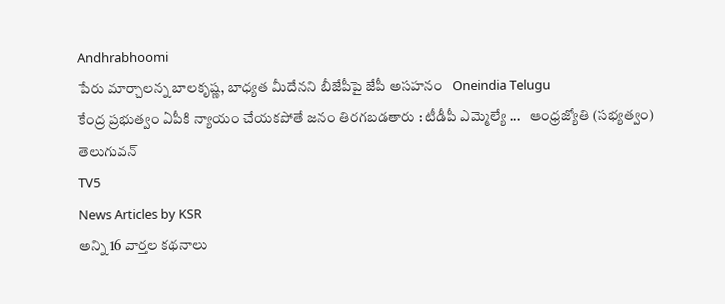Andhrabhoomi
పేరు మార్చాలన్న బాలకృష్ణ, బాధ్యత మీదేనని బీజేపీపై జేపీ అసహనం   Oneindia Telugu
కేంద్ర ప్రభుత్వం ఏపీకి న్యాయం చేయకపోతే జనం తిరగబడతారు : టీడీపీ ఎమ్మెల్యే ...   ఆంధ్రజ్యోతి (సభ్యత్వం)
తెలుగువన్
TV5
News Articles by KSR
అన్ని 16 వార్తల కథనాలు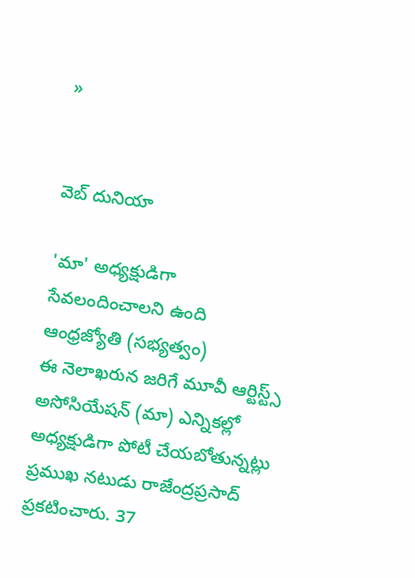»


వెబ్ దునియా

'మా' అధ్యక్షుడిగా సేవలందించాలని ఉంది
ఆంధ్రజ్యోతి (సభ్యత్వం)
ఈ నెలాఖరున జరిగే మూవీ ఆర్టిస్ట్స్‌ అసోసియేషన్‌ (మా) ఎన్నికల్లో అధ్యక్షుడిగా పోటీ చేయబోతున్నట్లు ప్రముఖ నటుడు రాజేంద్రప్రసాద్‌ ప్రకటించారు. 37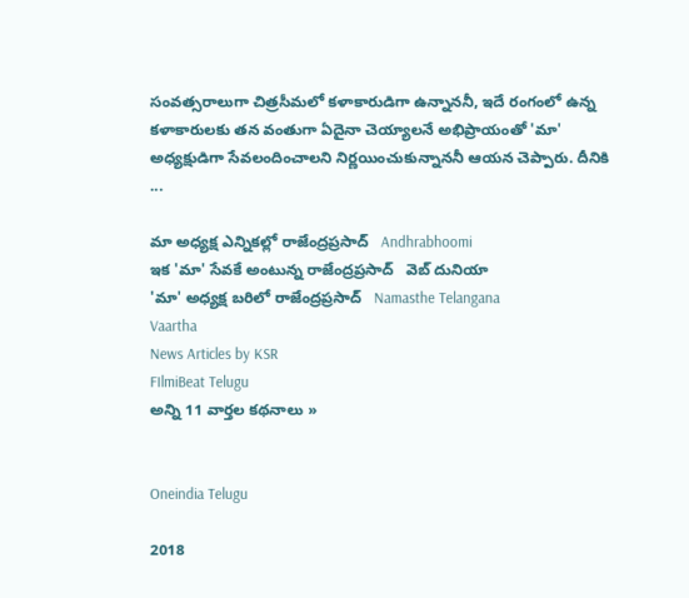సంవత్సరాలుగా చిత్రసీమలో కళాకారుడిగా ఉన్నాననీ, ఇదే రంగంలో ఉన్న కళాకారులకు తన వంతుగా ఏదైనా చెయ్యాలనే అభిప్రాయంతో 'మా' అధ్యక్షుడిగా సేవలందించాలని నిర్ణయించుకున్నాననీ ఆయన చెప్పారు. దీనికి ...

మా అధ్యక్ష ఎన్నికల్లో రాజేంద్రప్రసాద్   Andhrabhoomi
ఇక 'మా' సేవకే అంటున్న రాజేంద్రప్రసాద్‌   వెబ్ దునియా
'మా' అధ్యక్ష బరిలో రాజేంద్రప్రసాద్   Namasthe Telangana
Vaartha
News Articles by KSR
FIlmiBeat Telugu
అన్ని 11 వార్తల కథనాలు »


Oneindia Telugu

2018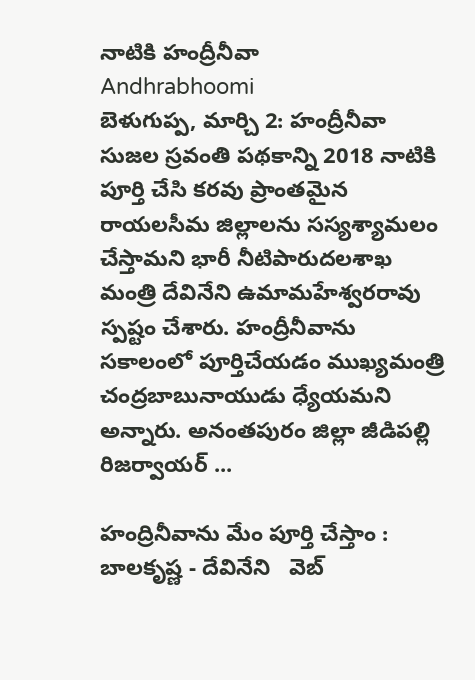నాటికి హంద్రీనీవా
Andhrabhoomi
బెళుగుప్ప, మార్చి 2: హంద్రీనీవా సుజల స్రవంతి పథకాన్ని 2018 నాటికి పూర్తి చేసి కరవు ప్రాంతమైన రాయలసీమ జిల్లాలను సస్యశ్యామలం చేస్తామని భారీ నీటిపారుదలశాఖ మంత్రి దేవినేని ఉమామహేశ్వరరావు స్పష్టం చేశారు. హంద్రీనీవాను సకాలంలో పూర్తిచేయడం ముఖ్యమంత్రి చంద్రబాబునాయుడు ధ్యేయమని అన్నారు. అనంతపురం జిల్లా జీడిపల్లి రిజర్వాయర్ ...

హంద్రినీవాను మేం పూర్తి చేస్తాం : బాలకృష్ణ - దేవినేని   వెబ్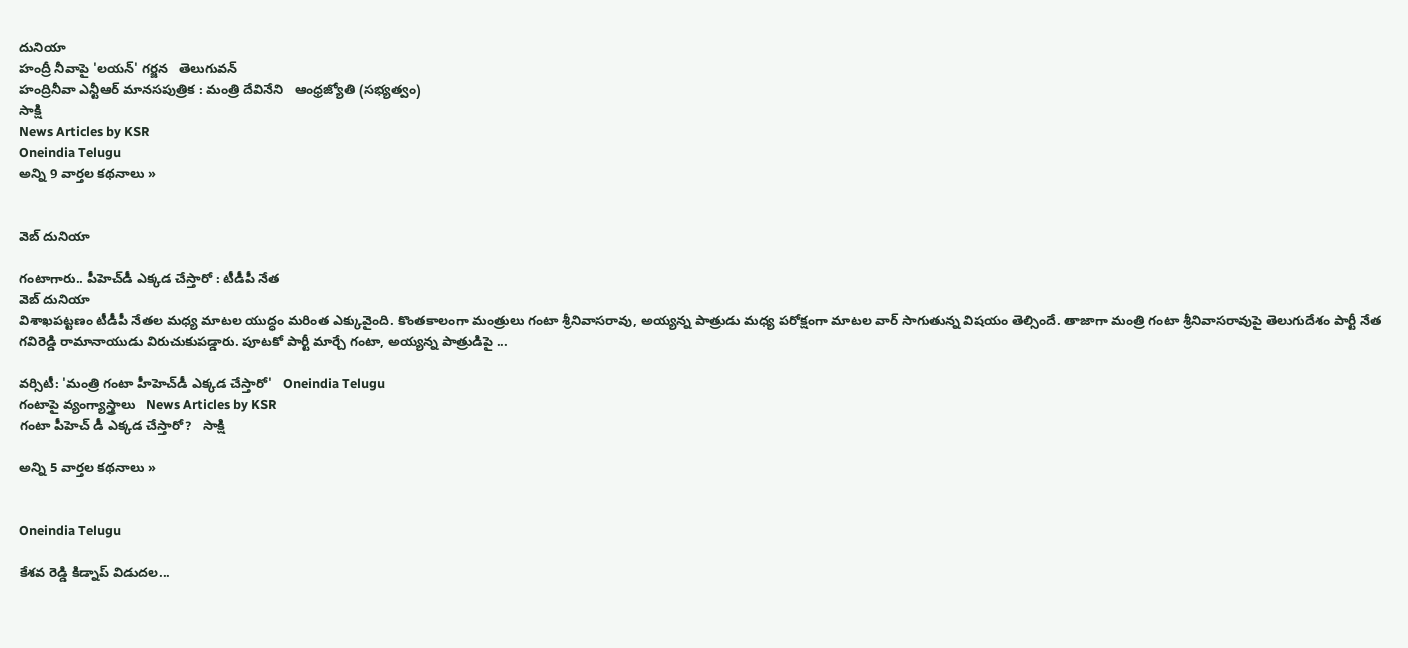దునియా
హంద్రీ నీవాపై 'లయన్' గర్జన   తెలుగువన్
హంద్రినీవా ఎన్టీఆర్‌ మానసపుత్రిక : మంత్రి దేవినేని   ఆంధ్రజ్యోతి (సభ్యత్వం)
సాక్షి
News Articles by KSR
Oneindia Telugu
అన్ని 9 వార్తల కథనాలు »


వెబ్ దునియా

గంటాగారు.. పీహెచ్‌డీ ఎక్కడ చేస్తారో : టీడీపీ నేత
వెబ్ దునియా
విశాఖపట్టణం టీడీపీ నేతల మధ్య మాటల యుద్ధం మరింత ఎక్కువైంది. కొంతకాలంగా మంత్రులు గంటా శ్రీనివాసరావు, అయ్యన్న పాత్రుడు మధ్య పరోక్షంగా మాటల వార్ సాగుతున్న విషయం తెల్సిందే. తాజాగా మంత్రి గంటా శ్రీనివాసరావుపై తెలుగుదేశం పార్టీ నేత గవిరెడ్డి రామానాయుడు విరుచుకుపడ్డారు. పూటకో పార్టీ మార్చే గంటా, అయ్యన్న పాత్రుడిపై ...

వర్సిటీ: 'మంత్రి గంటా హీహెచ్‌డీ ఎక్కడ చేస్తారో'   Oneindia Telugu
గంటాపై వ్యంగ్యాస్త్రాలు   News Articles by KSR
గంటా పీహెచ్ డీ ఎక్కడ చేస్తారో?   సాక్షి

అన్ని 5 వార్తల కథనాలు »


Oneindia Telugu

కేశవ రెడ్డి కిడ్నాప్ విడుదల...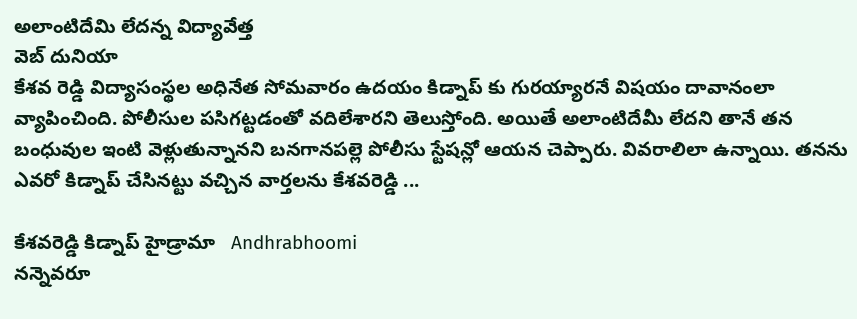అలాంటిదేమి లేదన్న విద్యావేత్త
వెబ్ దునియా
కేశవ రెడ్డి విద్యాసంస్థల అధినేత సోమవారం ఉదయం కిడ్నాప్ కు గురయ్యారనే విషయం దావానంలా వ్యాపించింది. పోలీసుల పసిగట్టడంతో వదిలేశారని తెలుస్తోంది. అయితే అలాంటిదేమీ లేదని తానే తన బంధువుల ఇంటి వెళ్లుతున్నానని బనగానపల్లె పోలీసు స్టేషన్లో ఆయన చెప్పారు. వివరాలిలా ఉన్నాయి. తనను ఎవరో కిడ్నాప్ చేసినట్టు వచ్చిన వార్తలను కేశవరెడ్డి ...

కేశవరెడ్డి కిడ్నాప్ హైడ్రామా   Andhrabhoomi
నన్నెవరూ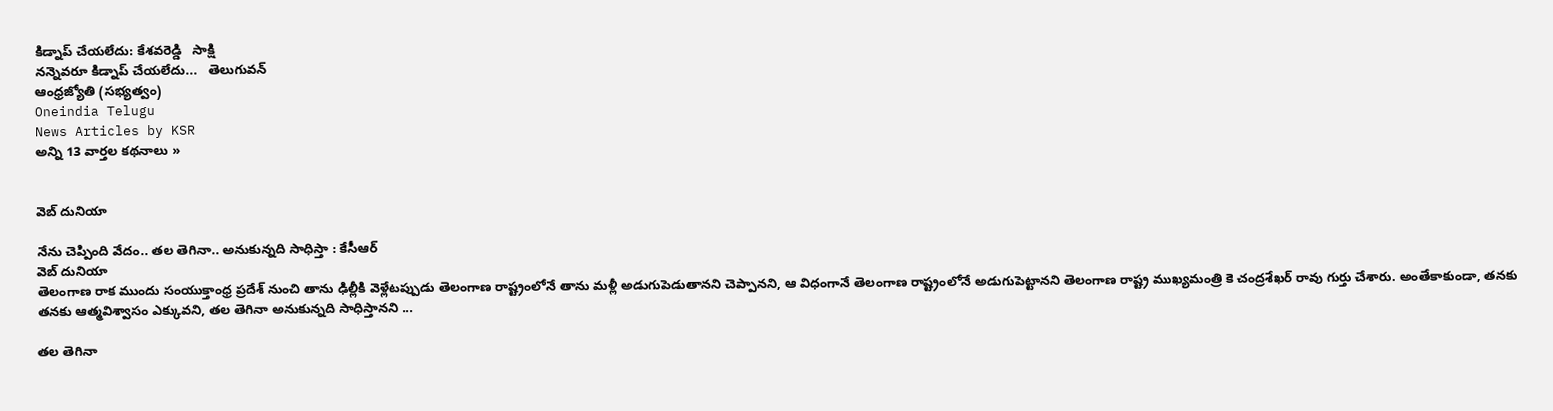కిడ్నాప్ చేయలేదు: కేశవరెడ్డి   సాక్షి
నన్నెవరూ కిడ్నాప్ చేయలేదు...   తెలుగువన్
ఆంధ్రజ్యోతి (సభ్యత్వం)
Oneindia Telugu
News Articles by KSR
అన్ని 13 వార్తల కథనాలు »


వెబ్ దునియా

నేను చెప్పింది వేదం.. తల తెగినా.. అనుకున్నది సాధిస్తా : కేసీఆర్
వెబ్ దునియా
తెలంగాణ రాక ముందు సంయుక్తాంధ్ర ప్రదేశ్ నుంచి తాను ఢిల్లీకి వెళ్లేటప్పుడు తెలంగాణ రాష్ట్రంలోనే తాను మళ్లీ అడుగుపెడుతానని చెప్పానని, ఆ విధంగానే తెలంగాణ రాష్ట్రంలోనే అడుగుపెట్టానని తెలంగాణ రాష్ట్ర ముఖ్యమంత్రి కె చంద్రశేఖర్ రావు గుర్తు చేశారు. అంతేకాకుండా, తనకు తనకు ఆత్మవిశ్వాసం ఎక్కువని, తల తెగినా అనుకున్నది సాధిస్తానని ...

తల తెగినా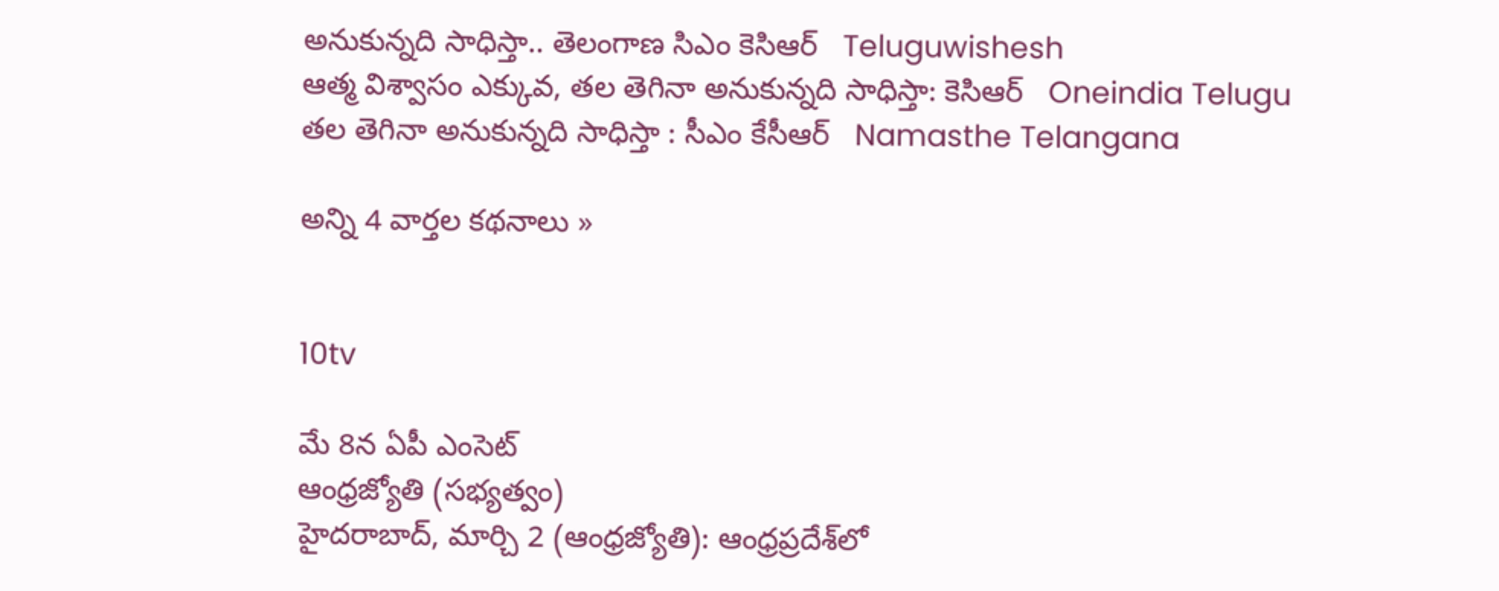అనుకున్నది సాధిస్తా.. తెలంగాణ సిఎం కెసిఆర్   Teluguwishesh
ఆత్మ విశ్వాసం ఎక్కువ, తల తెగినా అనుకున్నది సాధిస్తా: కెసిఆర్   Oneindia Telugu
తల తెగినా అనుకున్నది సాధిస్తా : సీఎం కేసీఆర్   Namasthe Telangana

అన్ని 4 వార్తల కథనాలు »


10tv

మే 8న ఏపీ ఎంసెట్‌
ఆంధ్రజ్యోతి (సభ్యత్వం)
హైదరాబాద్‌, మార్చి 2 (ఆంధ్రజ్యోతి): ఆంధ్రప్రదేశ్‌లో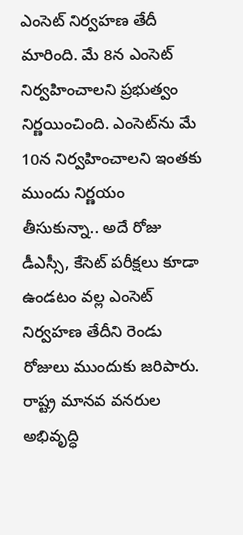ఎంసెట్‌ నిర్వహణ తేదీ మారింది. మే 8న ఎంసెట్‌ నిర్వహించాలని ప్రభుత్వం నిర్ణయించింది. ఎంసెట్‌ను మే 10న నిర్వహించాలని ఇంతకు ముందు నిర్ణయం తీసుకున్నా.. అదే రోజు డీఎస్సీ, కేసెట్‌ పరీక్షలు కూడా ఉండటం వల్ల ఎంసెట్‌ నిర్వహణ తేదీని రెండు రోజులు ముందుకు జరిపారు. రాష్ట్ర మానవ వనరుల అభివృద్ధి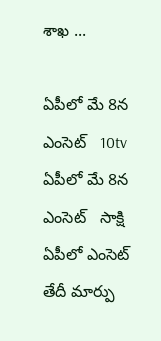శాఖ ...

ఏపీలో మే 8న ఎంసెట్‌   10tv
ఏపీలో మే 8న ఎంసెట్   సాక్షి
ఏపీలో ఎంసెట్ తేదీ మార్పు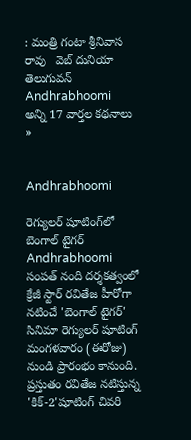: మంత్రి గంటా శ్రీనివాస రావు   వెబ్ దునియా
తెలుగువన్
Andhrabhoomi
అన్ని 17 వార్తల కథనాలు »


Andhrabhoomi

రెగ్యులర్ షూటింగ్‌లో బెంగాల్ టైగర్
Andhrabhoomi
సంపత్ నంది దర్శకత్వంలో క్రేజీ స్టార్ రవితేజ హీరోగా నటించే 'బెంగాల్ టైగర్' సినిమా రెగ్యులర్ షూటింగ్ మంగళవారం (ఈరోజు) నుండి ప్రారంభం కానుంది. ప్రస్తుతం రవితేజ నటిస్తున్న 'కిక్-2'షూటింగ్ చివరి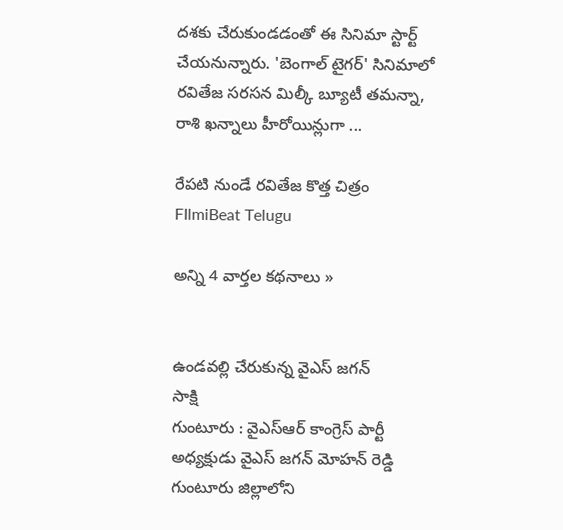దశకు చేరుకుండడంతో ఈ సినిమా స్టార్ట్ చేయనున్నారు. 'బెంగాల్ టైగర్' సినిమాలో రవితేజ సరసన మిల్కీ బ్యూటీ తమన్నా, రాశి ఖన్నాలు హీరోయిన్లుగా ...

రేపటి నుండే రవితేజ కొత్త చిత్రం   FIlmiBeat Telugu

అన్ని 4 వార్తల కథనాలు »


ఉండవల్లి చేరుకున్న వైఎస్ జగన్
సాక్షి
గుంటూరు : వైఎస్ఆర్ కాంగ్రెస్ పార్టీ అధ్యక్షుడు వైఎస్ జగన్ మోహన్ రెడ్డి గుంటూరు జిల్లాలోని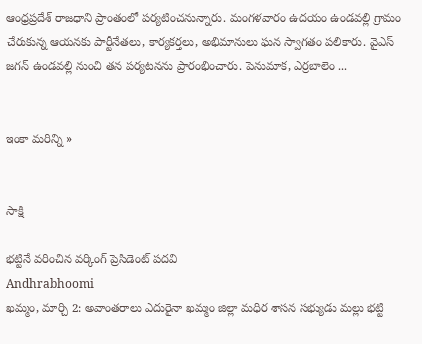ఆంధ్రప్రదేశ్ రాజధాని ప్రాంతంలో పర్యటించనున్నారు. మంగళవారం ఉదయం ఉండవల్లి గ్రామం చేరుకున్న ఆయనకు పార్టీనేతలు, కార్యకర్తలు, అభిమానులు ఘన స్వాగతం పలికారు. వైఎస్ జగన్ ఉండవల్లి నుంచి తన పర్యటనను ప్రారంభించారు. పెనుమాక, ఎర్రబాలెం ...


ఇంకా మరిన్ని »


సాక్షి

భట్టినే వరించిన వర్కింగ్ ప్రెసిడెంట్ పదవి
Andhrabhoomi
ఖమ్మం, మార్చి 2: అవాంతరాలు ఎదురైనా ఖమ్మం జిల్లా మధిర శాసన సభ్యుడు మల్లు భట్టి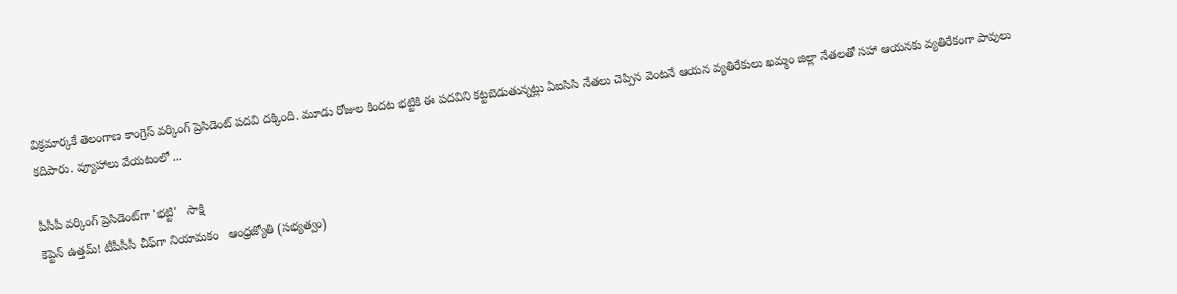విక్రమార్కకే తెలంగాణ కాంగ్రెస్ వర్కింగ్ ప్రెసిడెంట్ పదవి దక్కింది. మూడు రోజుల కిందట భట్టికి ఈ పదవిని కట్టబెడుతున్నట్లు ఏఐసిసి నేతలు చెప్పిన వెంటనే ఆయన వ్యతిరేకులు ఖమ్మం జిల్లా నేతలతో సహా ఆయనకు వ్యతిరేకంగా పావులు కదిపారు. వ్యూహాలు వేయటంలో ...

పీసీపీ వర్కింగ్ ప్రెసిడెంట్‌గా 'భట్టి'   సాక్షి
కెప్టెన్‌ ఉత్తమ్‌! టీపీసీసీ చీఫ్‌గా నియామకం   ఆంధ్రజ్యోతి (సభ్యత్వం)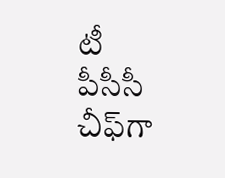టీ పీసీసీ చీఫ్‌గా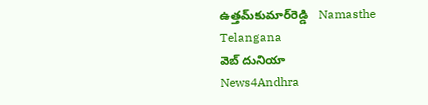ఉత్తమ్‌కుమార్‌రెడ్డి   Namasthe Telangana
వెబ్ దునియా
News4Andhra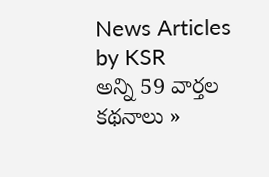News Articles by KSR
అన్ని 59 వార్తల కథనాలు »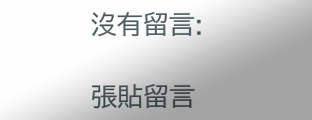沒有留言:

張貼留言